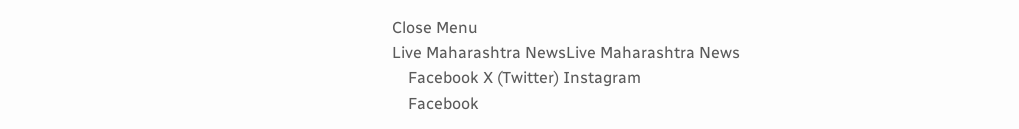Close Menu
Live Maharashtra NewsLive Maharashtra News
    Facebook X (Twitter) Instagram
    Facebook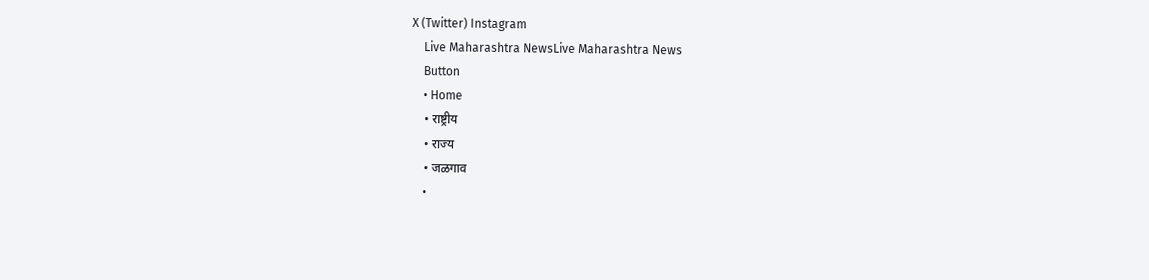X (Twitter) Instagram
    Live Maharashtra NewsLive Maharashtra News
    Button
    • Home
    • राष्ट्रीय
    • राज्य
    • जळगाव
    •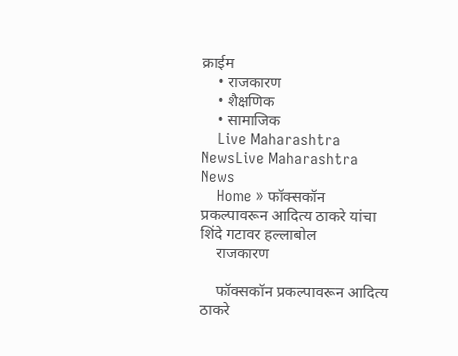क्राईम
    • राजकारण
    • शैक्षणिक
    • सामाजिक
    Live Maharashtra NewsLive Maharashtra News
    Home » फॉक्सकॉन प्रकल्पावरून आदित्य ठाकरे यांचा शिंदे गटावर हल्लाबोल
    राजकारण

    फॉक्सकॉन प्रकल्पावरून आदित्य ठाकरे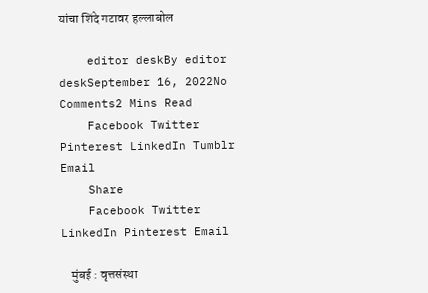यांचा शिंदे गटावर हल्लाबोल

    editor deskBy editor deskSeptember 16, 2022No Comments2 Mins Read
    Facebook Twitter Pinterest LinkedIn Tumblr Email
    Share
    Facebook Twitter LinkedIn Pinterest Email

    मुंबई : वृत्तसंस्था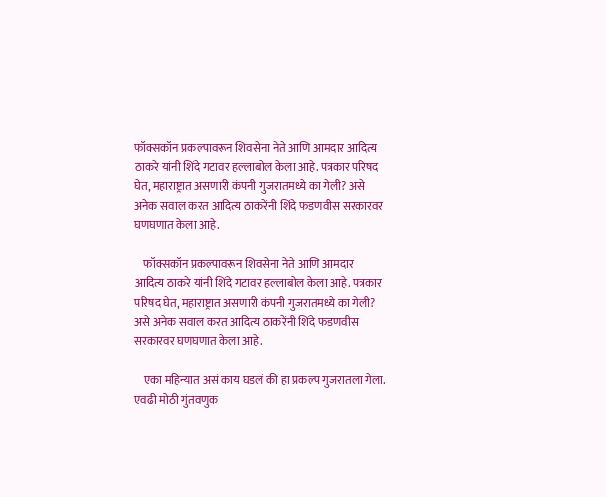फॉक्सकॉन प्रकल्पावरून शिवसेना नेते आणि आमदार आदित्य ठाकरे यांनी शिंदे गटावर हल्लाबोल केला आहे. पत्रकार परिषद घेत, महाराष्ट्रात असणारी कंपनी गुजरातमध्ये का गेली? असे अनेक सवाल करत आदित्य ठाकरेंनी शिंदे फडणवीस सरकारवर घणघणात केला आहे.

    फॉक्सकॉन प्रकल्पावरून शिवसेना नेते आणि आमदार आदित्य ठाकरे यांनी शिंदे गटावर हल्लाबोल केला आहे. पत्रकार परिषद घेत, महाराष्ट्रात असणारी कंपनी गुजरातमध्ये का गेली? असे अनेक सवाल करत आदित्य ठाकरेंनी शिंदे फडणवीस सरकारवर घणघणात केला आहे.

    एका महिन्यात असं काय घडलं की हा प्रकल्प गुजरातला गेला. एवढी मोठी गुंतवणुक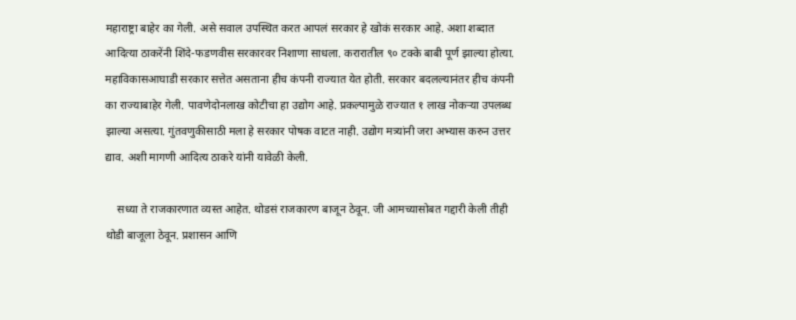महाराष्ट्रा बाहेर का गेली. असे सवाल उपस्थित करत आपलं सरकार हे खोकं सरकार आहे. अशा शब्दात आदित्या ठाकरेंनी शिंदे-फडणवीस सरकारवर निशाणा साधला. करारातील ९० टक्के बाबी पूर्ण झाल्या होत्या. महाविकासआघाडी सरकार सत्तेत असताना हीच कंपनी राज्यात येत होती. सरकार बदलल्यानंतर हीच कंपनी का राज्याबाहेर गेली. पावणेदोनलाख कोटीचा हा उद्योग आहे. प्रकल्पामुळे राज्यात १ लाख नोकऱ्या उपलब्ध झाल्या असत्या. गुंतवणुकीसाठी मला हे सरकार पोषक वाटत नाही. उद्योग मत्र्यांनी जरा अभ्यास करुन उत्तर द्याव. अशी मागणी आदित्य ठाकरे यांनी यावेळी केली.

    सध्या ते राजकारणात व्यस्त आहेत. थोडसं राजकारण बाजून ठेवून. जी आमच्यासोबत गद्दारी केली तीही थोडी बाजूला ठेवून. प्रशासन आणि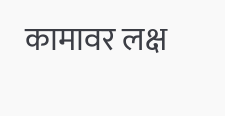कामावर लक्ष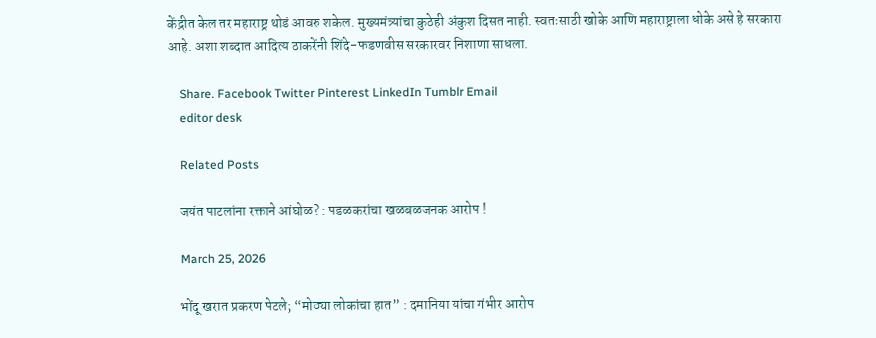केंद्रीत केल तर महाराष्ट्र थोडं आवरु शकेल. मुख्यमंत्र्यांचा कुठेही अंकुश दिसत नाही. स्वतःसाठी खोके आणि महाराष्ट्राला धोके असे हे सरकारा आहे. अशा शब्दात आदित्य ठाकरेंनी शिंदे-फडणवीस सरकारवर निशाणा साधला.

    Share. Facebook Twitter Pinterest LinkedIn Tumblr Email
    editor desk

    Related Posts

    जयंत पाटलांना रक्ताने आंघोळ? : पडळकरांचा खळबळजनक आरोप !

    March 25, 2026

    भोंदू खरात प्रकरण पेटले; “मोठ्या लोकांचा हात” : दमानिया यांचा गंभीर आरोप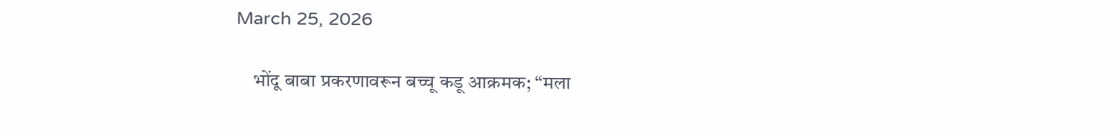March 25, 2026

    भोंदू बाबा प्रकरणावरून बच्चू कडू आक्रमक; “मला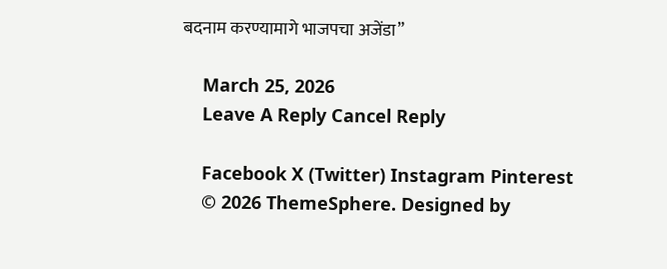बदनाम करण्यामागे भाजपचा अजेंडा”

    March 25, 2026
    Leave A Reply Cancel Reply

    Facebook X (Twitter) Instagram Pinterest
    © 2026 ThemeSphere. Designed by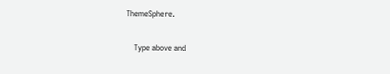ThemeSphere.

    Type above and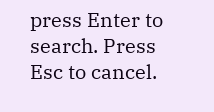press Enter to search. Press Esc to cancel.